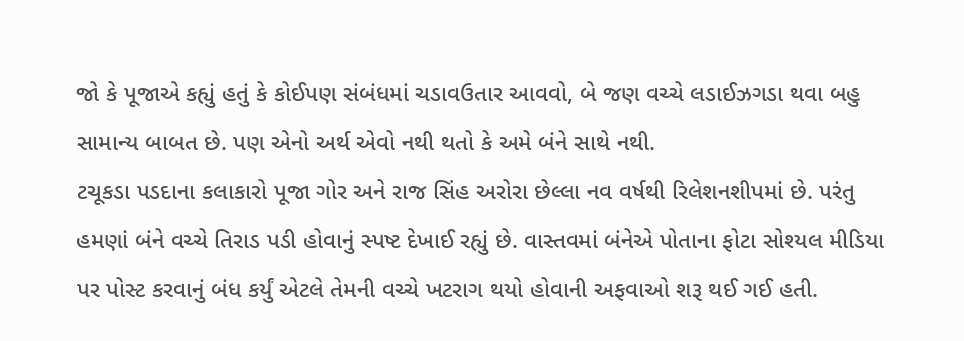જો કે પૂજાએ કહ્યું હતું કે કોઈપણ સંબંધમાં ચડાવઉતાર આવવો, બે જણ વચ્ચે લડાઈઝગડા થવા બહુ સામાન્ય બાબત છે. પણ એનો અર્થ એવો નથી થતો કે અમે બંને સાથે નથી.
ટચૂકડા પડદાના કલાકારો પૂજા ગોર અને રાજ સિંહ અરોરા છેલ્લા નવ વર્ષથી રિલેશનશીપમાં છે. પરંતુ હમણાં બંને વચ્ચે તિરાડ પડી હોવાનું સ્પષ્ટ દેખાઈ રહ્યું છે. વાસ્તવમાં બંનેએ પોતાના ફોટા સોશ્યલ મીડિયા પર પોસ્ટ કરવાનું બંધ કર્યું એટલે તેમની વચ્ચે ખટરાગ થયો હોવાની અફવાઓ શરૂ થઈ ગઈ હતી.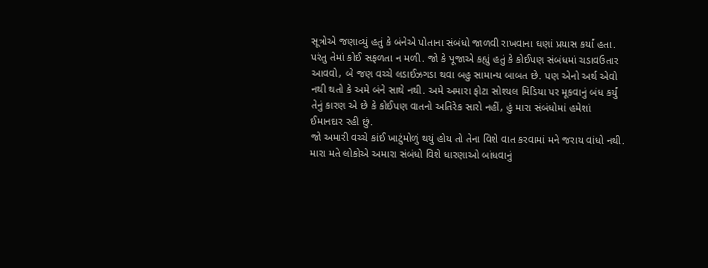સૂત્રોએ જણાવ્યું હતું કે બંનેએ પોતાના સંબંધો જાળવી રાખવાના ઘણાં પ્રયાસ કર્યાં હતા. પરંતુ તેમાં કોઈ સફળતા ન મળી. જો કે પૂજાએ કહ્યું હતું કે કોઈપણ સંબંધમાં ચડાવઉતાર આવવો, બે જણ વચ્ચે લડાઈઝગડા થવા બહુ સામાન્ય બાબત છે. પણ એનો અર્થ એવો નથી થતો કે અમે બંને સાથે નથી. અમે અમારા ફોટા સોશ્યલ મિડિયા પર મૂકવાનું બંધ કર્યું તેનું કારણ એ છે કે કોઈપણ વાતનો અતિરેક સારો નહીં, હું મારા સંબંધોમાં હમેશાં ઈમાનદાર રહી છું.
જો અમારી વચ્ચે કાંઈ ખાટુંમોળું થયું હોય તો તેના વિશે વાત કરવામાં મને જરાય વાંધો નથી. મારા મતે લોકોએ અમારા સંબંધો વિશે ધારણાઓ બાંધવાનું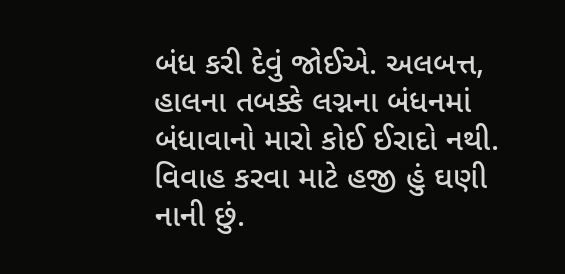બંધ કરી દેવું જોઈએ. અલબત્ત, હાલના તબક્કે લગ્નના બંધનમાં બંધાવાનો મારો કોઈ ઈરાદો નથી. વિવાહ કરવા માટે હજી હું ઘણી નાની છું.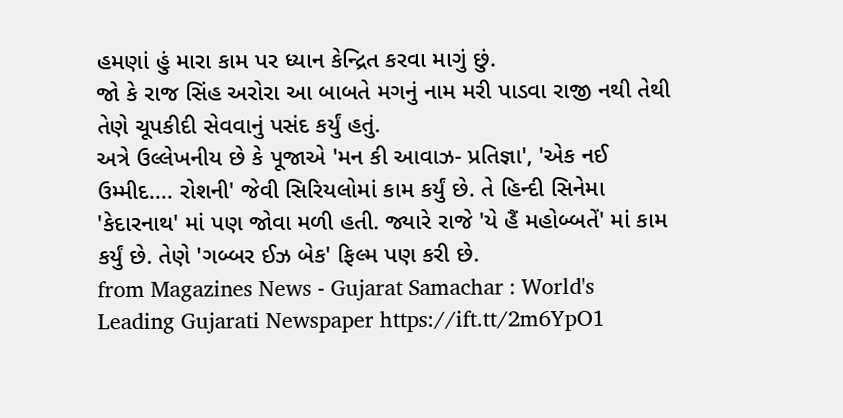હમણાં હું મારા કામ પર ધ્યાન કેન્દ્રિત કરવા માગું છું.
જો કે રાજ સિંહ અરોરા આ બાબતે મગનું નામ મરી પાડવા રાજી નથી તેથી તેણે ચૂપકીદી સેવવાનું પસંદ કર્યું હતું.
અત્રે ઉલ્લેખનીય છે કે પૂજાએ 'મન કી આવાઝ- પ્રતિજ્ઞા', 'એક નઈ ઉમ્મીદ.... રોશની' જેવી સિરિયલોમાં કામ કર્યું છે. તે હિન્દી સિનેમા 'કેદારનાથ' માં પણ જોવા મળી હતી. જ્યારે રાજે 'યે હૈં મહોબ્બતેં' માં કામ કર્યું છે. તેણે 'ગબ્બર ઈઝ બેક' ફિલ્મ પણ કરી છે.
from Magazines News - Gujarat Samachar : World's Leading Gujarati Newspaper https://ift.tt/2m6YpO1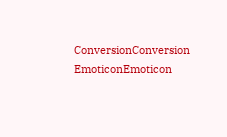ConversionConversion EmoticonEmoticon